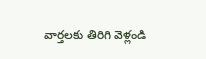వార్తలకు తిరిగి వెళ్లండి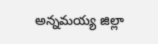అన్నమయ్య జిల్లా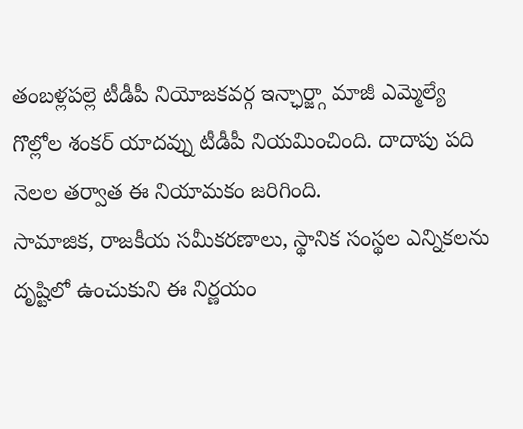తంబళ్లపల్లె టీడీపీ నియోజకవర్గ ఇన్ఛార్జ్గా మాజీ ఎమ్మెల్యే గొల్లోల శంకర్ యాదవ్ను టీడీపీ నియమించింది. దాదాపు పది నెలల తర్వాత ఈ నియామకం జరిగింది.
సామాజిక, రాజకీయ సమీకరణాలు, స్థానిక సంస్థల ఎన్నికలను దృష్టిలో ఉంచుకుని ఈ నిర్ణయం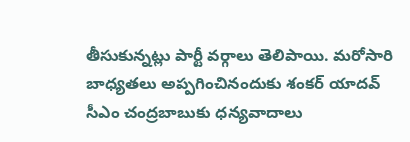తీసుకున్నట్లు పార్టీ వర్గాలు తెలిపాయి. మరోసారి బాధ్యతలు అప్పగించినందుకు శంకర్ యాదవ్ సీఎం చంద్రబాబుకు ధన్యవాదాలు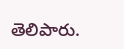తెలిపారు.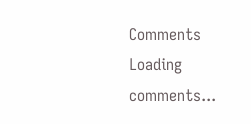Comments
Loading comments...